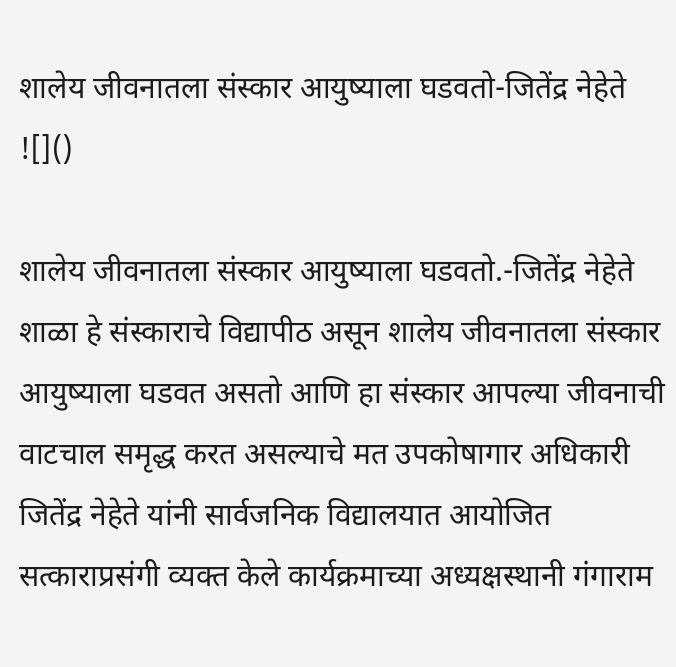शालेय जीवनातला संस्कार आयुष्याला घडवतो-जितेंद्र नेहेते
![]()

शालेय जीवनातला संस्कार आयुष्याला घडवतो.-जितेंद्र नेहेते
शाळा हे संस्काराचे विद्यापीठ असून शालेय जीवनातला संस्कार आयुष्याला घडवत असतो आणि हा संस्कार आपल्या जीवनाची वाटचाल समृद्ध करत असल्याचे मत उपकोषागार अधिकारी जितेंद्र नेहेते यांनी सार्वजनिक विद्यालयात आयोजित सत्काराप्रसंगी व्यक्त केले कार्यक्रमाच्या अध्यक्षस्थानी गंगाराम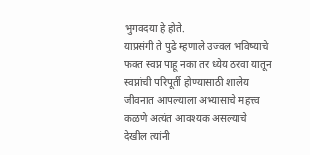भुगवदया हे होते.
याप्रसंगी ते पुढे म्हणाले उज्वल भविष्याचे फक्त स्वप्न पाहू नका तर ध्येय ठरवा यातून स्वप्नांची परिपूर्ती होण्यासाठी शालेय जीवनात आपल्याला अभ्यासाचे महत्त्व कळणे अत्यंत आवश्यक असल्याचे देखील त्यांनी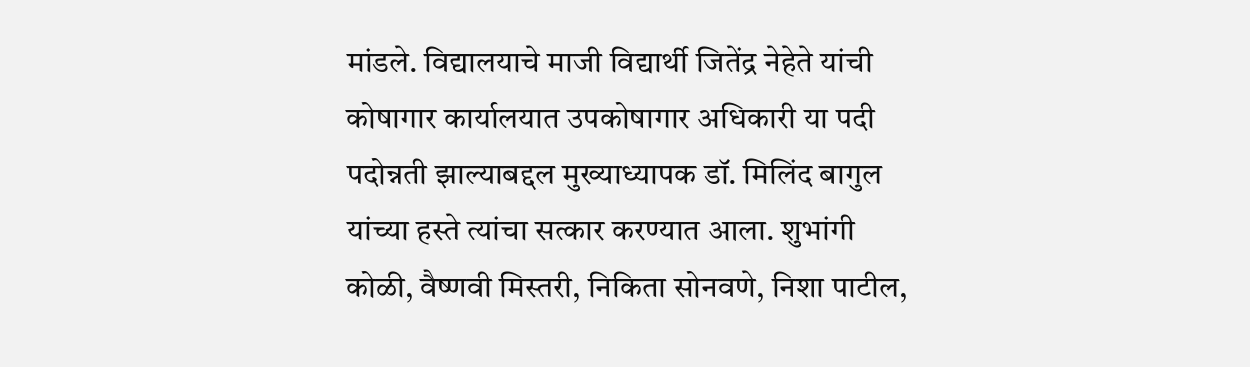मांडले. विद्यालयाचे माजी विद्यार्थी जितेंद्र नेहेते यांची कोषागार कार्यालयात उपकोषागार अधिकारी या पदी पदोन्नती झाल्याबद्दल मुख्याध्यापक डॉ. मिलिंद बागुल यांच्या हस्ते त्यांचा सत्कार करण्यात आला. शुभांगी कोळी, वैष्णवी मिस्तरी, निकिता सोनवणे, निशा पाटील,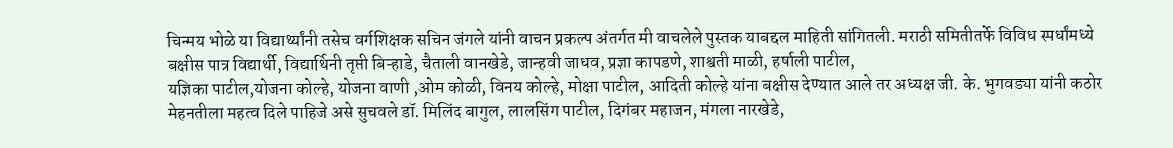चिन्मय भोळे या विद्यार्थ्यांनी तसेच वर्गशिक्षक सचिन जंगले यांनी वाचन प्रकल्प अंतर्गत मी वाचलेले पुस्तक याबद्दल माहिती सांगितली. मराठी समितीतर्फे विविध स्पर्धांमध्ये बक्षीस पात्र विद्यार्थी, विद्यार्थिनी तृप्ती बिऱ्हाडे, चैताली वानखेडे, जान्हवी जाधव, प्रज्ञा कापडणे, शाश्वती माळी, हर्षाली पाटील,
यज्ञिका पाटील,योजना कोल्हे, योजना वाणी ,ओम कोळी, विनय कोल्हे, मोक्षा पाटील, आदिती कोल्हे यांना बक्षीस देण्यात आले तर अध्यक्ष जी. के. भुगवड्या यांनी कठोर मेहनतीला महत्व दिले पाहिजे असे सुचवले डॉ. मिलिंद बागुल, लालसिंग पाटील, दिगंबर महाजन, मंगला नारखेडे,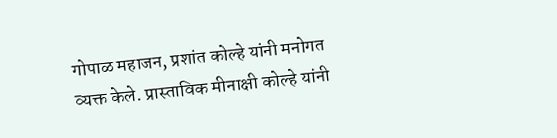गोपाळ महाजन, प्रशांत कोल्हे यांनी मनोगत व्यक्त केले. प्रास्ताविक मीनाक्षी कोल्हे यांनी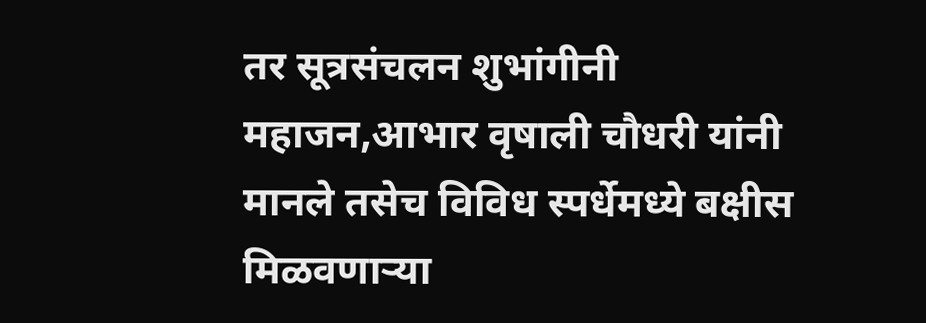तर सूत्रसंचलन शुभांगीनी महाजन,आभार वृषाली चौधरी यांनी मानले तसेच विविध स्पर्धेमध्ये बक्षीस मिळवणाऱ्या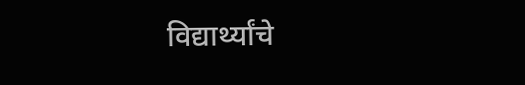विद्यार्थ्यांचे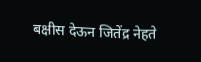बक्षीस देऊन जितेंद्र नेहते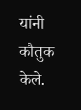यांनी कौतुक केले.